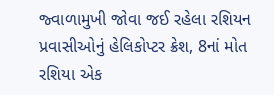જ્વાળામુખી જોવા જઈ રહેલા રશિયન પ્રવાસીઓનું હેલિકોપ્ટર ક્રેશ, 8નાં મોત
રશિયા એક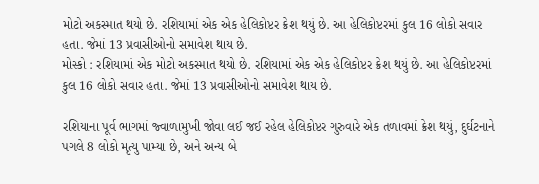મોટો અકસ્માત થયો છે. રશિયામાં એક એક હેલિકોપ્ટર ક્રેશ થયું છે. આ હેલિકોપ્ટરમાં કુલ 16 લોકો સવાર હતા. જેમાં 13 પ્રવાસીઓનો સમાવેશ થાય છે.
મોસ્કો : રશિયામાં એક મોટો અકસ્માત થયો છે. રશિયામાં એક એક હેલિકોપ્ટર ક્રેશ થયું છે. આ હેલિકોપ્ટરમાં કુલ 16 લોકો સવાર હતા. જેમાં 13 પ્રવાસીઓનો સમાવેશ થાય છે.

રશિયાના પૂર્વ ભાગમાં જ્વાળામુખી જોવા લઈ જઈ રહેલ હેલિકોપ્ટર ગુરુવારે એક તળાવમાં ક્રેશ થયું, દુર્ઘટનાને પગલે 8 લોકો મૃત્યુ પામ્યા છે, અને અન્ય બે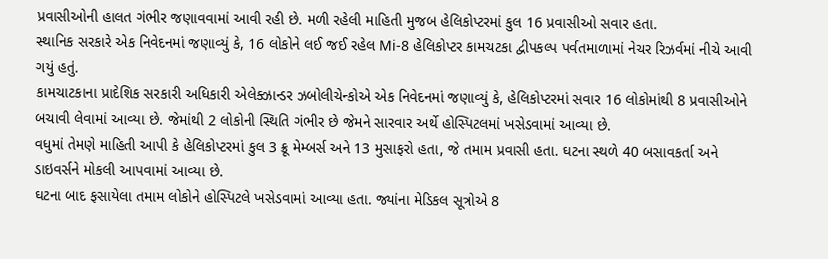પ્રવાસીઓની હાલત ગંભીર જણાવવામાં આવી રહી છે. મળી રહેલી માહિતી મુજબ હેલિકોપ્ટરમાં કુલ 16 પ્રવાસીઓ સવાર હતા.
સ્થાનિક સરકારે એક નિવેદનમાં જણાવ્યું કે, 16 લોકોને લઈ જઈ રહેલ Mi-8 હેલિકોપ્ટર કામચટકા દ્વીપકલ્પ પર્વતમાળામાં નેચર રિઝર્વમાં નીચે આવી ગયું હતું.
કામચાટકાના પ્રાદેશિક સરકારી અધિકારી એલેક્ઝાન્ડર ઝબોલીચેન્કોએ એક નિવેદનમાં જણાવ્યું કે, હેલિકોપ્ટરમાં સવાર 16 લોકોમાંથી 8 પ્રવાસીઓને બચાવી લેવામાં આવ્યા છે. જેમાંથી 2 લોકોની સ્થિતિ ગંભીર છે જેમને સારવાર અર્થે હોસ્પિટલમાં ખસેડવામાં આવ્યા છે.
વધુમાં તેમણે માહિતી આપી કે હેલિકોપ્ટરમાં કુલ 3 ક્રૂ મેમ્બર્સ અને 13 મુસાફરો હતા, જે તમામ પ્રવાસી હતા. ઘટના સ્થળે 40 બસાવકર્તા અને ડાઇવર્સને મોકલી આપવામાં આવ્યા છે.
ઘટના બાદ ફસાયેલા તમામ લોકોને હોસ્પિટલે ખસેડવામાં આવ્યા હતા. જ્યાંના મેડિકલ સૂત્રોએ 8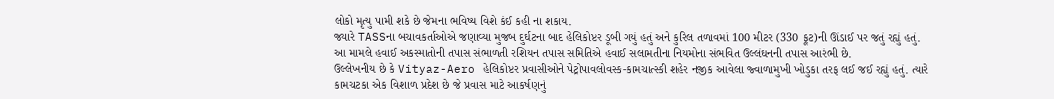લોકો મૃત્યુ પામી શકે છે જેમના ભવિષ્ય વિશે કંઈ કહી ના શકાય.
જ્યારે TASSના બચાવકર્તાઓએ જણાવ્યા મુજબ દુર્ઘટના બાદ હેલિકોપ્ટર ડૂબી ગયું હતું અને કુરિલ તળાવમાં 100 મીટર (330 ફૂટ)ની ઊંડાઈ પર જતું રહ્યું હતું.
આ મામલે હવાઈ અકસ્માતોની તપાસ સંભાળતી રશિયન તપાસ સમિતિએ હવાઈ સલામતીના નિયમોના સંભવિત ઉલ્લંઘનની તપાસ આરંભી છે.
ઉલ્લેખનીય છે કે Vityaz-Aero હેલિકોપ્ટર પ્રવાસીઓને પેટ્રોપાવલોવસ્ક-કામચાત્સ્કી શહેર નજીક આવેલા જ્વાળામુખી ખોડુકા તરફ લઈ જઈ રહ્યું હતું. ત્યારે કામચટકા એક વિશાળ પ્રદેશ છે જે પ્રવાસ માટે આકર્ષણનું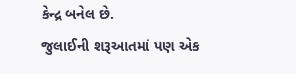કેન્દ્ર બનેલ છે.
જુલાઈની શરૂઆતમાં પણ એક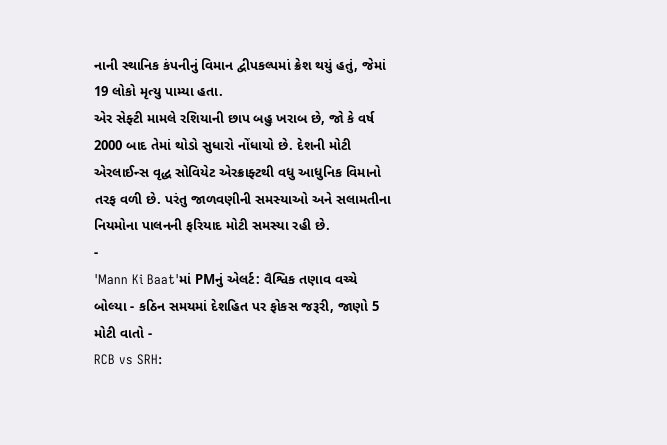નાની સ્થાનિક કંપનીનું વિમાન દ્વીપકલ્પમાં ક્રેશ થયું હતું, જેમાં 19 લોકો મૃત્યુ પામ્યા હતા.
એર સેફ્ટી મામલે રશિયાની છાપ બહુ ખરાબ છે, જો કે વર્ષ 2000 બાદ તેમાં થોડો સુધારો નોંધાયો છે. દેશની મોટી એરલાઈન્સ વૃદ્ધ સોવિયેટ એરક્રાફ્ટથી વધુ આધુનિક વિમાનો તરફ વળી છે. પરંતુ જાળવણીની સમસ્યાઓ અને સલામતીના નિયમોના પાલનની ફરિયાદ મોટી સમસ્યા રહી છે.
-
'Mann Ki Baat'માં PMનું એલર્ટ: વૈશ્વિક તણાવ વચ્ચે બોલ્યા - કઠિન સમયમાં દેશહિત પર ફોકસ જરૂરી, જાણો 5 મોટી વાતો -
RCB vs SRH: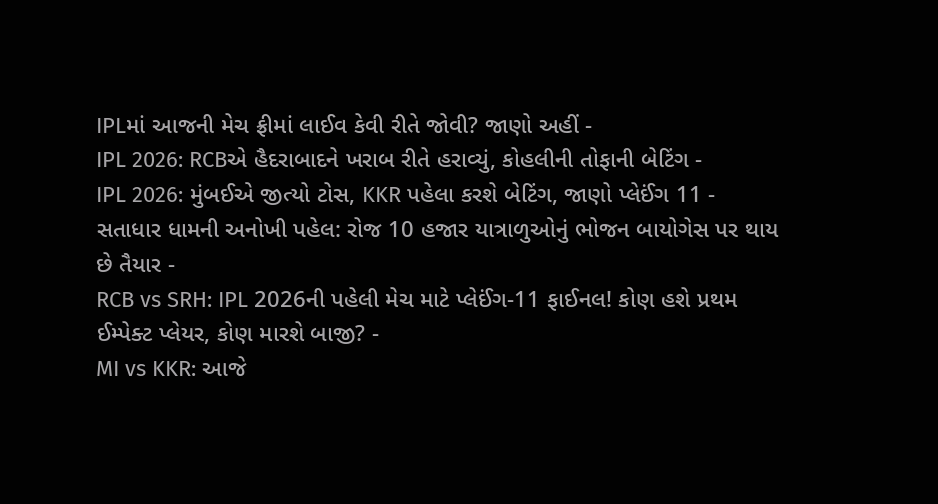IPLમાં આજની મેચ ફ્રીમાં લાઈવ કેવી રીતે જોવી? જાણો અહીં -
IPL 2026: RCBએ હૈદરાબાદને ખરાબ રીતે હરાવ્યું, કોહલીની તોફાની બેટિંગ -
IPL 2026: મુંબઈએ જીત્યો ટોસ, KKR પહેલા કરશે બેટિંગ, જાણો પ્લેઈંગ 11 -
સતાધાર ધામની અનોખી પહેલ: રોજ 10 હજાર યાત્રાળુઓનું ભોજન બાયોગેસ પર થાય છે તૈયાર -
RCB vs SRH: IPL 2026ની પહેલી મેચ માટે પ્લેઈંગ-11 ફાઈનલ! કોણ હશે પ્રથમ ઈમ્પેક્ટ પ્લેયર, કોણ મારશે બાજી? -
MI vs KKR: આજે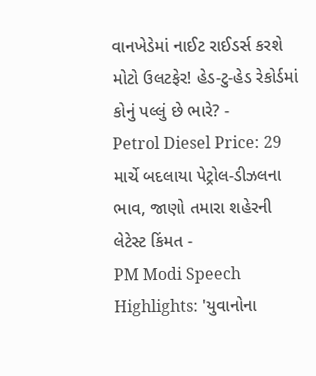વાનખેડેમાં નાઈટ રાઈડર્સ કરશે મોટો ઉલટફેર! હેડ-ટુ-હેડ રેકોર્ડમાં કોનું પલ્લું છે ભારે? -
Petrol Diesel Price: 29 માર્ચે બદલાયા પેટ્રોલ-ડીઝલના ભાવ, જાણો તમારા શહેરની લેટેસ્ટ કિંમત -
PM Modi Speech Highlights: 'યુવાનોના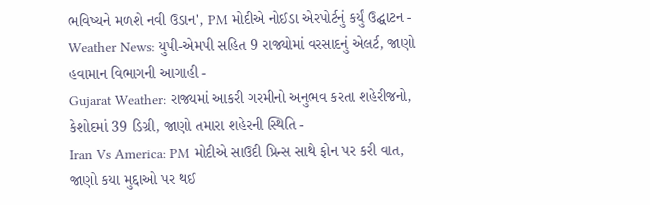ભવિષ્યને મળશે નવી ઉડાન', PM મોદીએ નોઈડા એરપોર્ટનું કર્યું ઉદ્ઘાટન -
Weather News: યુપી-એમપી સહિત 9 રાજ્યોમાં વરસાદનું એલર્ટ, જાણો હવામાન વિભાગની આગાહી -
Gujarat Weather: રાજ્યમાં આકરી ગરમીનો અનુભવ કરતા શહેરીજનો, કેશોદમાં 39 ડિગ્રી, જાણો તમારા શહેરની સ્થિતિ -
Iran Vs America: PM મોદીએ સાઉદી પ્રિન્સ સાથે ફોન પર કરી વાત, જાણો કયા મુદ્દાઓ પર થઈ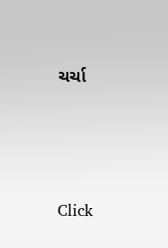ચર્ચા






Click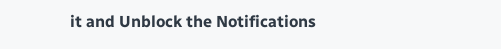it and Unblock the Notifications